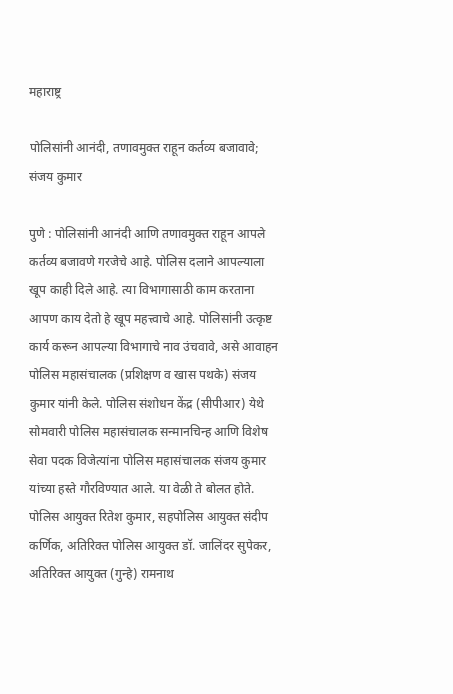महाराष्ट्र

पोलिसांनी आनंदी, तणावमुक्त राहून कर्तव्य बजावावे; संजय कुमार

पुणे : पोलिसांनी आनंदी आणि तणावमुक्त राहून आपले कर्तव्य बजावणे गरजेचे आहे. पोलिस दलाने आपल्याला खूप काही दिले आहे. त्या विभागासाठी काम करताना आपण काय देतो हे खूप महत्त्वाचे आहे. पोलिसांनी उत्कृष्ट कार्य करून आपल्या विभागाचे नाव उंचवावे, असे आवाहन पोलिस महासंचालक (प्रशिक्षण व खास पथके) संजय कुमार यांनी केले. पोलिस संशोधन केंद्र (सीपीआर) येथे सोमवारी पोलिस महासंचालक सन्मानचिन्ह आणि विशेष सेवा पदक विजेत्यांना पोलिस महासंचालक संजय कुमार यांच्या हस्ते गौरविण्यात आले. या वेळी ते बोलत होते. पोलिस आयुक्त रितेश कुमार, सहपोलिस आयुक्त संदीप कर्णिक, अतिरिक्त पोलिस आयुक्त डॉ. जालिंदर सुपेकर, अतिरिक्त आयुक्त (गुन्हे) रामनाथ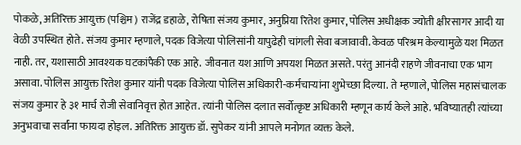पोकळे, अतिरिक्त आयुक्त (पश्चिम) राजेंद्र डहाळे, रोषिता संजय कुमार, अनुप्रिया रितेश कुमार, पोलिस अधीक्षक ज्योती क्षीरसागर आदी या वेळी उपस्थित होते. संजय कुमार म्हणाले, पदक विजेत्या पोलिसांनी यापुढेही चांगली सेवा बजावावी. केवळ परिश्रम केल्यामुळे यश मिळत नाही. तर, यशासाठी आवश्यक घटकांपैकी एक आहे. जीवनात यश आणि अपयश मिळत असते. परंतु आनंदी राहणे जीवनाचा एक भाग असावा. पोलिस आयुक्त रितेश कुमार यांनी पदक विजेत्या पोलिस अधिकारी-कर्मचाऱ्यांना शुभेच्छा दिल्या. ते म्हणाले, पोलिस महासंचालक संजय कुमार हे ३१ मार्च रोजी सेवानिवृत्त होत आहेत. त्यांनी पोलिस दलात सर्वोत्कृष्ट अधिकारी म्हणून कार्य केले आहे. भविष्यातही त्यांच्या अनुभवाचा सर्वांना फायदा होइल. अतिरिक्त आयुक्त डॉ. सुपेकर यांनी आपले मनोगत व्यक्त केले.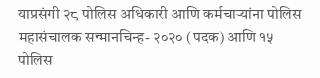याप्रसंगी २८ पोलिस अधिकारी आणि कर्मचाऱ्यांना पोलिस महासंचालक सन्मानचिन्ह- २०२० (पदक) आणि १५ पोलिस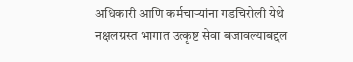अधिकारी आणि कर्मचाऱ्यांना गडचिरोली येथे नक्षलग्रस्त भागात उत्कृष्ट सेवा बजावल्याबद्दल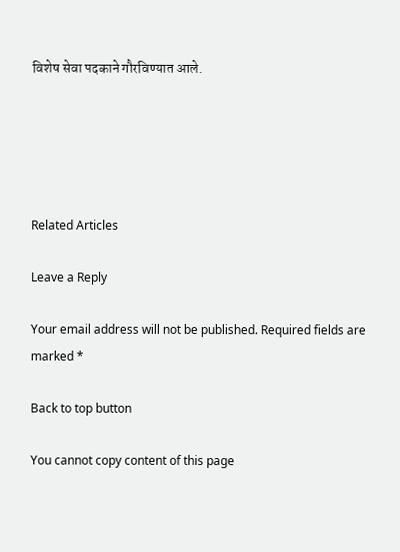विशेष सेवा पदकाने गौरविण्यात आले.





Related Articles

Leave a Reply

Your email address will not be published. Required fields are marked *

Back to top button

You cannot copy content of this page